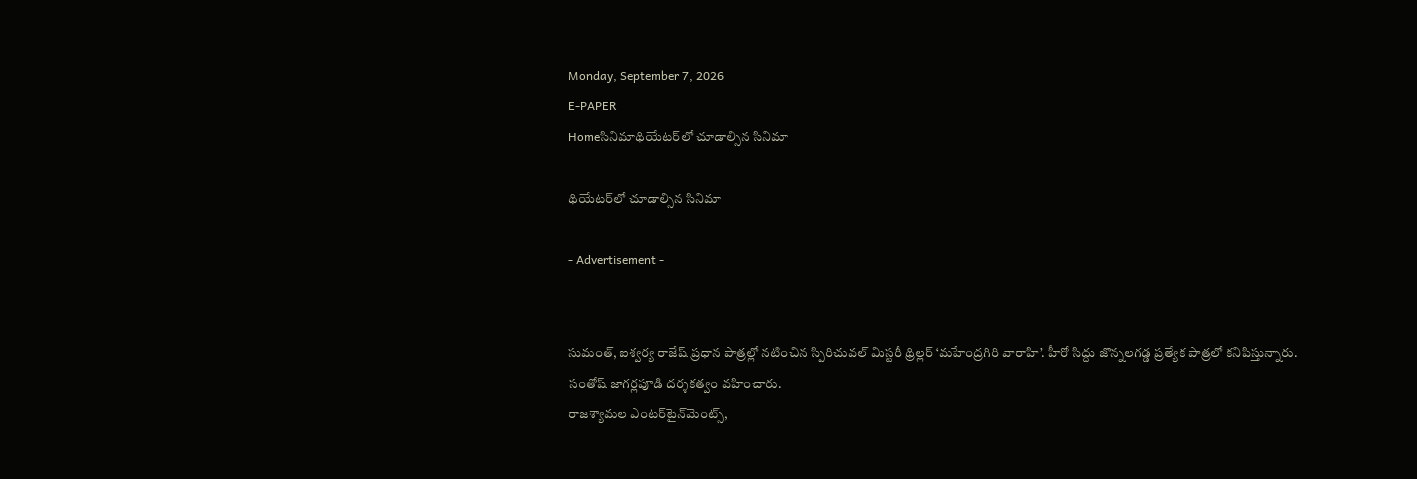Monday, September 7, 2026
E-PAPER
Homeసినిమాథియేటర్‌లో చూడాల్సిన సినిమా

థియేటర్‌లో చూడాల్సిన సినిమా

- Advertisement -


సుమంత్, ఐశ్వర్య రాజేష్ ప్రధాన పాత్రల్లో నటించిన స్పిరిచువల్ మిస్టరీ థ్రిల్లర్ ‘మహేంద్రగిరి వారాహి’. హీరో సిద్దు జొన్నలగడ్డ ప్రత్యేక పాత్రలో కనిపిస్తున్నారు. సంతోష్ జాగర్లపూడి దర్శకత్వం వహించారు.
రాజశ్యామల ఎంటర్‌టైన్‌మెంట్స్,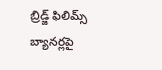బ్రిడ్జ్ ఫిలిమ్స్ బ్యానర్లపై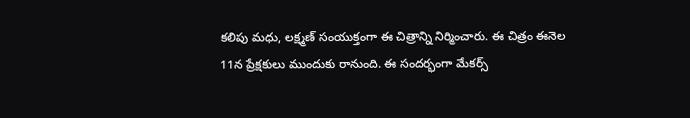కలిపు మధు, లక్ష్మణ్ సంయుక్తంగా ఈ చిత్రాన్ని నిర్మించారు. ఈ చిత్రం ఈనెల 11న ప్రేక్షకులు ముందుకు రానుంది. ఈ సందర్భంగా మేకర్స్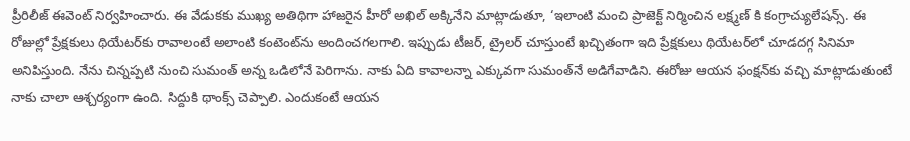ప్రీరిలీజ్ ఈవెంట్ నిర్వహించారు. ఈ వేడుకకు ముఖ్య అతిథిగా హాజరైన హీరో అఖిల్ అక్కినేని మాట్లాడుతూ, ‘ఇలాంటి మంచి ప్రాజెక్ట్ నిర్మించిన లక్ష్మణ్ కి కంగ్రాచ్యులేషన్స్. ఈ రోజుల్లో ప్రేక్షకులు థియేటర్‌కు రావాలంటే అలాంటి కంటెంట్‌ను అందించగలగాలి. ఇప్పుడు టీజర్, ట్రైలర్ చూస్తుంటే ఖచ్చితంగా ఇది ప్రేక్షకులు థియేటర్‌లో చూడదగ్గ సినిమా అనిపిస్తుంది. నేను చిన్నప్పటి నుంచి సుమంత్ అన్న ఒడిలోనే పెరిగాను. నాకు ఏది కావాలన్నా ఎక్కువగా సుమంత్‌నే అడిగేవాడిని. ఈరోజు ఆయన ఫంక్షన్‌కు వచ్చి మాట్లాడుతుంటే నాకు చాలా ఆశ్చర్యంగా ఉంది. సిద్దుకి థాంక్స్ చెప్పాలి. ఎందుకంటే ఆయన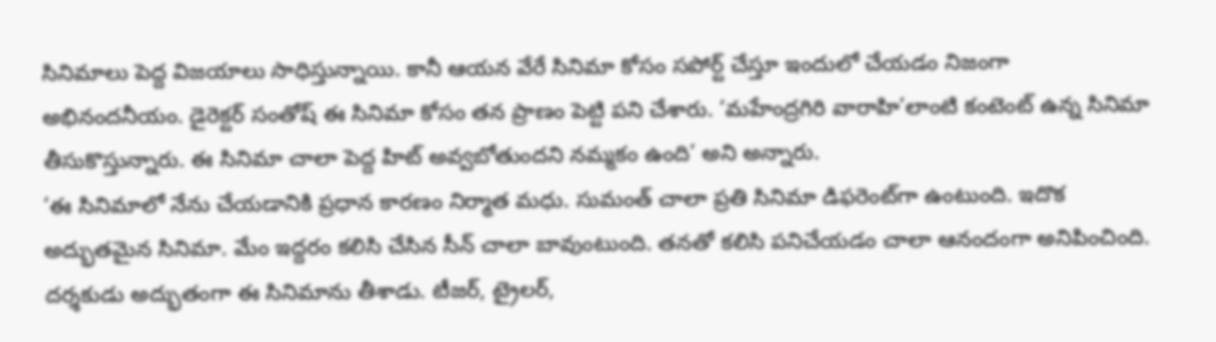సినిమాలు పెద్ద విజయాలు సాధిస్తున్నాయి. కానీ ఆయన వేరే సినిమా కోసం సపోర్ట్ చేస్తూ ఇందులో చేయడం నిజంగా అభినందనీయం. డైరెక్టర్ సంతోష్ ఈ సినిమా కోసం తన ప్రాణం పెట్టి పని చేశారు. ‘మహేంద్రగిరి వారాహి’లాంటి కంటెంట్ ఉన్న సినిమా తీసుకొస్తున్నారు. ఈ సినిమా చాలా పెద్ద హిట్ అవ్వబోతుందని నమ్మకం ఉంది’ అని అన్నారు.
‘ఈ సినిమాలో నేను చేయడానికి ప్రధాన కారణం నిర్మాత మధు. సుమంత్ చాలా ప్రతి సినిమా డిఫరెంట్‌గా ఉంటుంది. ఇదొక అద్భుతమైన సినిమా. మేం ఇద్దరం కలిసి చేసిన సీన్ చాలా బావుంటుంది. తనతో కలిసి పనిచేయడం చాలా ఆనందంగా అనిపించింది. దర్శకుడు అద్భుతంగా ఈ సినిమాను తీశాడు. టీజర్, ట్రైలర్,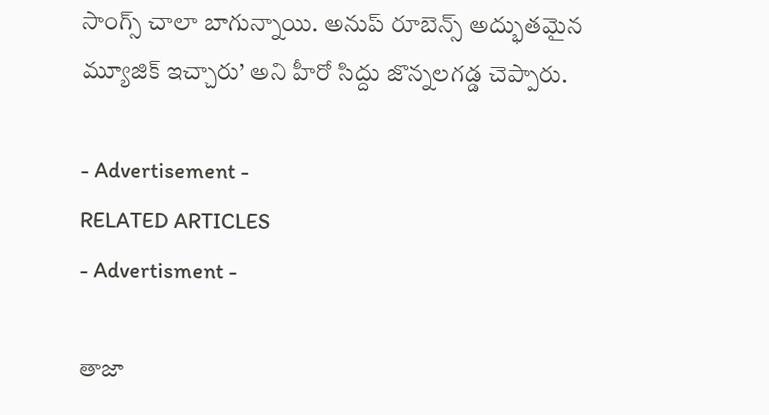సాంగ్స్ చాలా బాగున్నాయి. అనుప్ రూబెన్స్ అద్భుతమైన మ్యూజిక్ ఇచ్చారు’ అని హీరో సిద్దు జొన్నలగడ్డ చెప్పారు.

- Advertisement -
RELATED ARTICLES
- Advertisment -

తాజా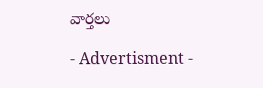వార్తలు

- Advertisment -